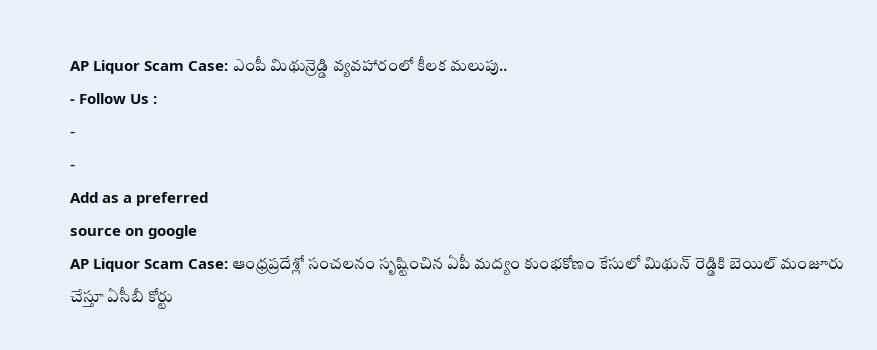AP Liquor Scam Case: ఎంపీ మిథున్రెడ్డి వ్యవహారంలో కీలక మలుపు..
- Follow Us :
-
-
Add as a preferred
source on google
AP Liquor Scam Case: ఆంధ్రప్రదేశ్లో సంచలనం సృష్టించిన ఏపీ మద్యం కుంభకోణం కేసులో మిథున్ రెడ్డికి బెయిల్ మంజూరు చేస్తూ ఏసీబీ కోర్టు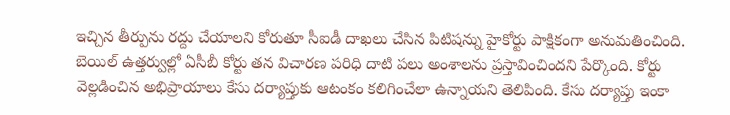ఇచ్చిన తీర్పును రద్దు చేయాలని కోరుతూ సీఐడీ దాఖలు చేసిన పిటిషన్ను హైకోర్టు పాక్షికంగా అనుమతించింది. బెయిల్ ఉత్తర్వుల్లో ఏసీబీ కోర్టు తన విచారణ పరిధి దాటి పలు అంశాలను ప్రస్తావించిందని పేర్కొంది. కోర్టు వెల్లడించిన అభిప్రాయాలు కేసు దర్యాప్తుకు ఆటంకం కలిగించేలా ఉన్నాయని తెలిపింది. కేసు దర్యాప్తు ఇంకా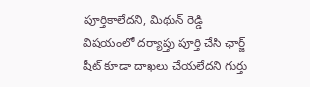పూర్తికాలేదని, మిథున్ రెడ్డి విషయంలో దర్యాప్తు పూర్తి చేసి ఛార్జ్ షీట్ కూడా దాఖలు చేయలేదని గుర్తు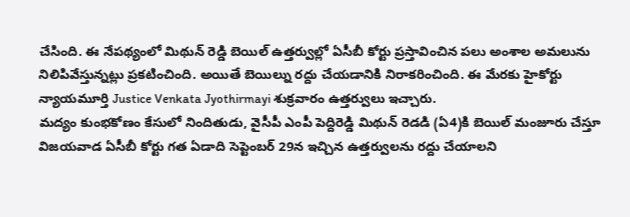చేసింది. ఈ నేపథ్యంలో మిథున్ రెడ్డి బెయిల్ ఉత్తర్వుల్లో ఏసీబీ కోర్టు ప్రస్తావించిన పలు అంశాల అమలును నిలిపివేస్తున్నట్లు ప్రకటించింది. అయితే బెయిల్ను రద్దు చేయడానికి నిరాకరించింది. ఈ మేరకు హైకోర్టు న్యాయమూర్తి Justice Venkata Jyothirmayi శుక్రవారం ఉత్తర్వులు ఇచ్చారు.
మద్యం కుంభకోణం కేసులో నిందితుడు, వైసీపీ ఎంపీ పెద్దిరెడ్డి మిథున్ రెడడి (ఏ4)కి బెయిల్ మంజూరు చేస్తూ విజయవాడ ఏసీబీ కోర్టు గత ఏడాది సెప్టెంబర్ 29న ఇచ్చిన ఉత్తర్వులను రద్దు చేయాలని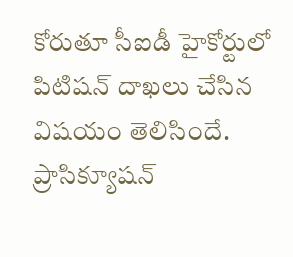కోరుతూ సీఐడీ హైకోర్టులో పిటిషన్ దాఖలు చేసిన విషయం తెలిసిందే. ప్రాసిక్యూషన్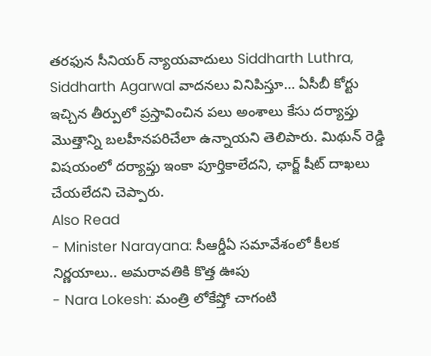తరఫున సీనియర్ న్యాయవాదులు Siddharth Luthra, Siddharth Agarwal వాదనలు వినిపిస్తూ… ఏసీబీ కోర్టు ఇచ్చిన తీర్పులో ప్రస్తావించిన పలు అంశాలు కేసు దర్యాప్తు మొత్తాన్ని బలహీనపరిచేలా ఉన్నాయని తెలిపారు. మిథున్ రెడ్డి విషయంలో దర్యాప్తు ఇంకా పూర్తికాలేదని, ఛార్జ్ షీట్ దాఖలు చేయలేదని చెప్పారు.
Also Read
- Minister Narayana: సీఆర్డీఏ సమావేశంలో కీలక నిర్ణయాలు.. అమరావతికి కొత్త ఊపు
- Nara Lokesh: మంత్రి లోకేష్తో చాగంటి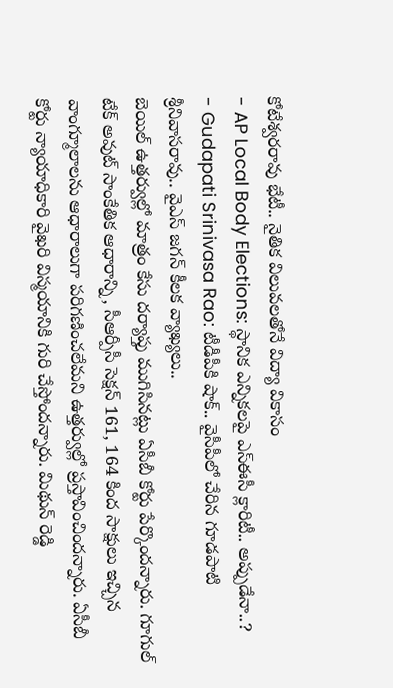కోటేశ్వరరావు భేటీ.. నైతిక విలువలతోనే విద్యా వికాసం
- AP Local Body Elections: స్థానిక ఎన్నికలపై ఎస్ఈసీ క్లారిటీ.. అప్పుడేనా..?
- Gudapati Srinivasa Rao: టీడీపీకి షాక్.. వైసీపీలో చేరిన గూడపాటి శ్రీనివాసరావు.. వైఎస్ జగన్ కీలక వ్యాఖ్యలు..
బెయిల్ ఉత్తర్వుల్లో మాత్రం కేసు దర్యాప్తు ముగిసినట్లు ఏసీబీ కోర్టు పేర్కొందన్నారు. గూగుల్ టేక్ అవుట్ సాంకేతిక ఆధారాన్ని, సీఆర్పీసీ సెక్షన్ 161, 164 కింద సాక్షులు ఇచ్చిన వాంగ్మూలాలను ఆధారాలుగా పరిగణించలేమని ఉత్తర్వుల్లో ప్రస్తావించిందన్నారు. ఏసీబీ కోర్టు న్యాయాధికారి వైఖరి విస్మయానికి గురి చేస్తోందన్నారు. మిథున్ రెడ్డి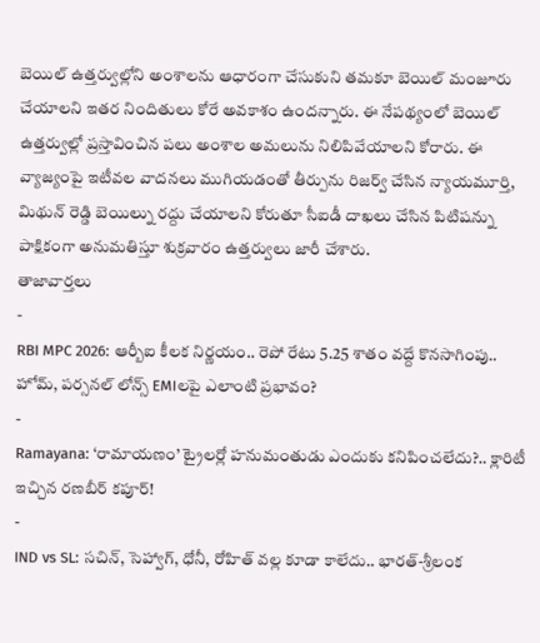బెయిల్ ఉత్తర్వుల్లోని అంశాలను ఆధారంగా చేసుకుని తమకూ బెయిల్ మంజూరు చేయాలని ఇతర నిందితులు కోరే అవకాశం ఉందన్నారు. ఈ నేపథ్యంలో బెయిల్ ఉత్తర్వుల్లో ప్రస్తావించిన పలు అంశాల అమలును నిలిపివేయాలని కోరారు. ఈ వ్యాజ్యంపై ఇటీవల వాదనలు ముగియడంతో తీర్పును రిజర్వ్ చేసిన న్యాయమూర్తి, మిథున్ రెడ్డి బెయిల్ను రద్దు చేయాలని కోరుతూ సీఐడీ దాఖలు చేసిన పిటిషన్ను పాక్షికంగా అనుమతిస్తూ శుక్రవారం ఉత్తర్వులు జారీ చేశారు.
తాజావార్తలు
-
RBI MPC 2026: ఆర్బీఐ కీలక నిర్ణయం.. రెపో రేటు 5.25 శాతం వద్దే కొనసాగింపు.. హోమ్, పర్సనల్ లోన్స్ EMIలపై ఎలాంటి ప్రభావం?
-
Ramayana: ‘రామాయణం’ ట్రైలర్లో హనుమంతుడు ఎందుకు కనిపించలేదు?.. క్లారిటీ ఇచ్చిన రణబీర్ కపూర్!
-
IND vs SL: సచిన్, సెహ్వాగ్, ధోనీ, రోహిత్ వల్ల కూడా కాలేదు.. భారత్-శ్రీలంక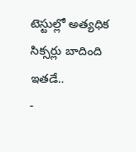టెస్టుల్లో అత్యధిక సిక్సర్లు బాదింది ఇతడే..
-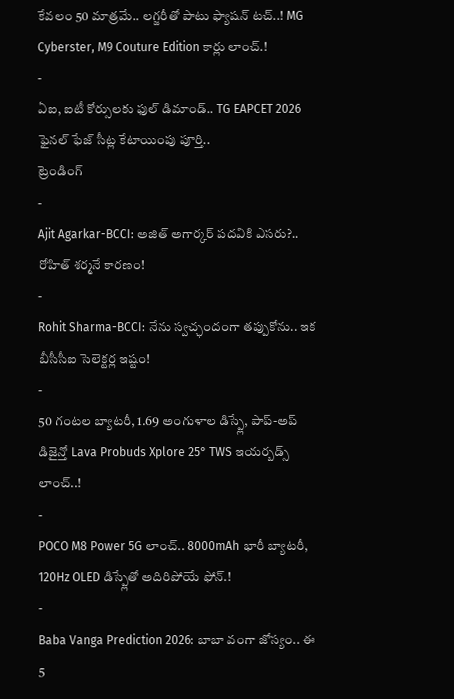కేవలం 50 మాత్రమే.. లగ్జరీతో పాటు ఫ్యాషన్ టచ్..! MG Cyberster, M9 Couture Edition కార్లు లాంచ్.!
-
ఏఐ, ఐటీ కోర్సులకు ఫుల్ డిమాండ్.. TG EAPCET 2026 ఫైనల్ ఫేజ్ సీట్ల కేటాయింపు పూర్తి..
ట్రెండింగ్
-
Ajit Agarkar-BCCI: అజిత్ అగార్కర్ పదవికి ఎసరు?.. రోహిత్ శర్మనే కారణం!
-
Rohit Sharma-BCCI: నేను స్వచ్ఛందంగా తప్పుకోను.. ఇక బీసీసీఐ సెలెక్టర్ల ఇష్టం!
-
50 గంటల బ్యాటరీ, 1.69 అంగుళాల డిస్ప్లే, పాప్-అప్ డిజైన్తో Lava Probuds Xplore 25° TWS ఇయర్బడ్స్ లాంచ్..!
-
POCO M8 Power 5G లాంచ్.. 8000mAh భారీ బ్యాటరీ, 120Hz OLED డిస్ప్లేతో అదిరిపోయే ఫోన్.!
-
Baba Vanga Prediction 2026: బాబా వంగా జోస్యం.. ఈ 5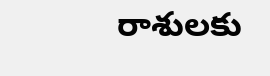రాశులకు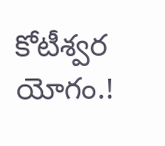కోటీశ్వర యోగం.!